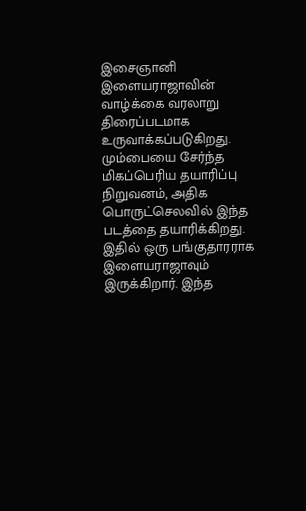இசைஞானி இளையராஜாவின் வாழ்க்கை வரலாறு திரைப்படமாக உருவாக்கப்படுகிறது. மும்பையை சேர்ந்த மிகப்பெரிய தயாரிப்பு நிறுவனம், அதிக பொருட்செலவில் இந்த படத்தை தயாரிக்கிறது. இதில் ஒரு பங்குதாரராக இளையராஜாவும் இருக்கிறார். இந்த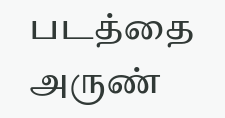படத்தை அருண்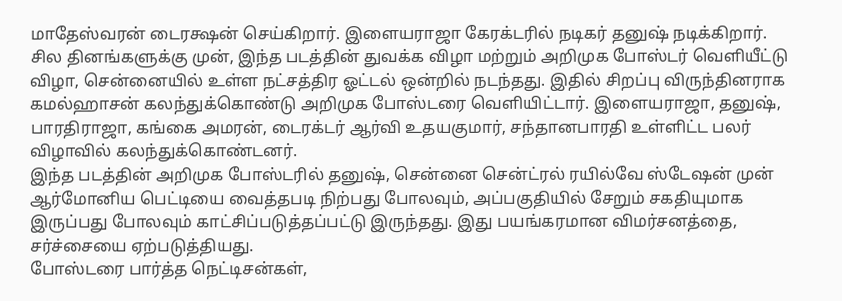மாதேஸ்வரன் டைரக்ஷன் செய்கிறார். இளையராஜா கேரக்டரில் நடிகர் தனுஷ் நடிக்கிறார்.
சில தினங்களுக்கு முன், இந்த படத்தின் துவக்க விழா மற்றும் அறிமுக போஸ்டர் வெளியீட்டு விழா, சென்னையில் உள்ள நட்சத்திர ஓட்டல் ஒன்றில் நடந்தது. இதில் சிறப்பு விருந்தினராக கமல்ஹாசன் கலந்துக்கொண்டு அறிமுக போஸ்டரை வெளியிட்டார். இளையராஜா, தனுஷ், பாரதிராஜா, கங்கை அமரன், டைரக்டர் ஆர்வி உதயகுமார், சந்தானபாரதி உள்ளிட்ட பலர் விழாவில் கலந்துக்கொண்டனர்.
இந்த படத்தின் அறிமுக போஸ்டரில் தனுஷ், சென்னை சென்ட்ரல் ரயில்வே ஸ்டேஷன் முன் ஆர்மோனிய பெட்டியை வைத்தபடி நிற்பது போலவும், அப்பகுதியில் சேறும் சகதியுமாக இருப்பது போலவும் காட்சிப்படுத்தப்பட்டு இருந்தது. இது பயங்கரமான விமர்சனத்தை, சர்ச்சையை ஏற்படுத்தியது.
போஸ்டரை பார்த்த நெட்டிசன்கள்,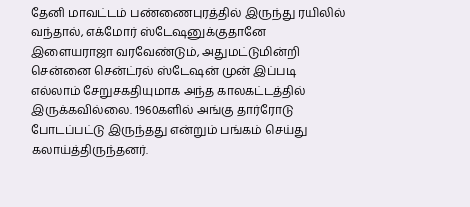தேனி மாவட்டம் பண்ணைபுரத்தில் இருந்து ரயிலில் வந்தால், எக்மோர் ஸ்டேஷனுக்குதானே இளையராஜா வரவேண்டும், அதுமட்டுமின்றி சென்னை சென்ட்ரல் ஸ்டேஷன் முன் இப்படி எல்லாம் சேறுசகதியுமாக அந்த காலகட்டத்தில் இருக்கவில்லை. 1960களில் அங்கு தார்ரோடு போடப்பட்டு இருந்தது என்றும் பங்கம் செய்து கலாய்த்திருந்தனர்.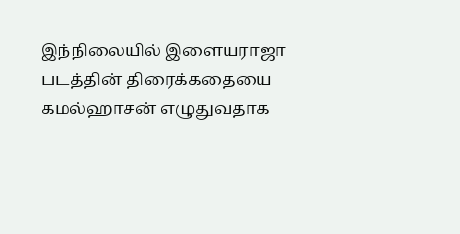இந்நிலையில் இளையராஜா படத்தின் திரைக்கதையை கமல்ஹாசன் எழுதுவதாக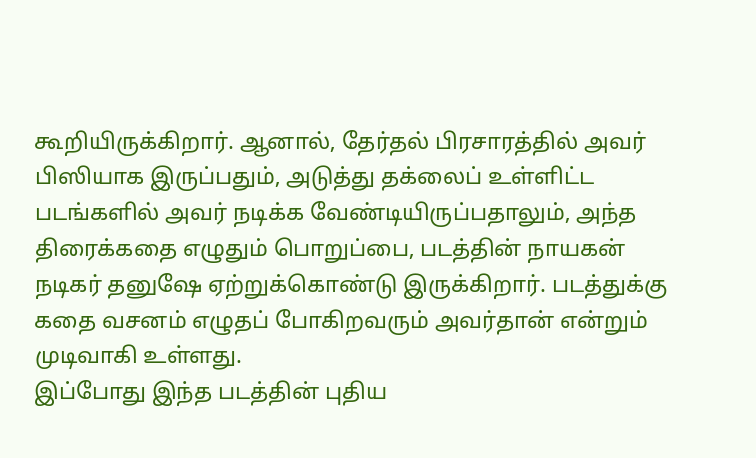கூறியிருக்கிறார். ஆனால், தேர்தல் பிரசாரத்தில் அவர் பிஸியாக இருப்பதும், அடுத்து தக்லைப் உள்ளிட்ட படங்களில் அவர் நடிக்க வேண்டியிருப்பதாலும், அந்த திரைக்கதை எழுதும் பொறுப்பை, படத்தின் நாயகன் நடிகர் தனுஷே ஏற்றுக்கொண்டு இருக்கிறார். படத்துக்கு கதை வசனம் எழுதப் போகிறவரும் அவர்தான் என்றும் முடிவாகி உள்ளது.
இப்போது இந்த படத்தின் புதிய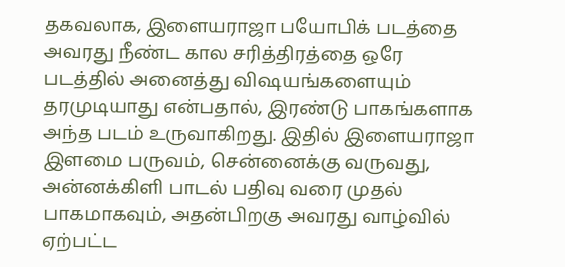தகவலாக, இளையராஜா பயோபிக் படத்தை அவரது நீண்ட கால சரித்திரத்தை ஒரே படத்தில் அனைத்து விஷயங்களையும் தரமுடியாது என்பதால், இரண்டு பாகங்களாக அந்த படம் உருவாகிறது. இதில் இளையராஜா இளமை பருவம், சென்னைக்கு வருவது, அன்னக்கிளி பாடல் பதிவு வரை முதல் பாகமாகவும், அதன்பிறகு அவரது வாழ்வில் ஏற்பட்ட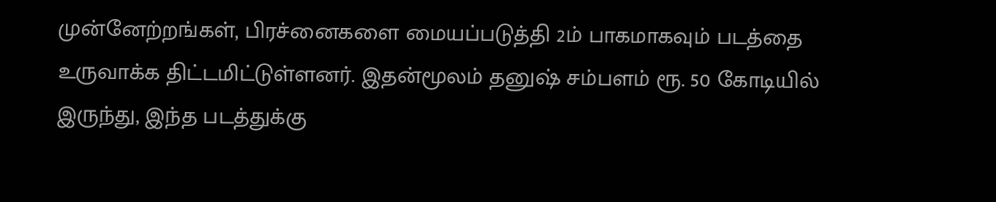முன்னேற்றங்கள், பிரச்னைகளை மையப்படுத்தி 2ம் பாகமாகவும் படத்தை உருவாக்க திட்டமிட்டுள்ளனர். இதன்மூலம் தனுஷ் சம்பளம் ரூ. 50 கோடியில் இருந்து, இந்த படத்துக்கு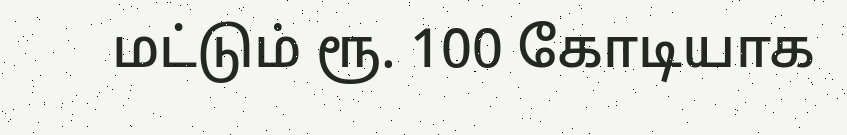மட்டும் ரூ. 100 கோடியாக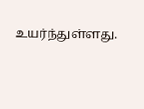உயர்ந்துள்ளது.